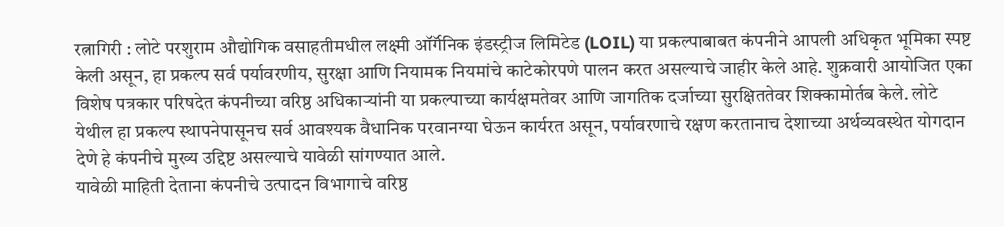रत्नागिरी : लोटे परशुराम औद्योगिक वसाहतीमधील लक्ष्मी ऑर्गॅनिक इंडस्ट्रीज लिमिटेड (LOIL) या प्रकल्पाबाबत कंपनीने आपली अधिकृत भूमिका स्पष्ट केली असून, हा प्रकल्प सर्व पर्यावरणीय, सुरक्षा आणि नियामक नियमांचे काटेकोरपणे पालन करत असल्याचे जाहीर केले आहे. शुक्रवारी आयोजित एका विशेष पत्रकार परिषदेत कंपनीच्या वरिष्ठ अधिकाऱ्यांनी या प्रकल्पाच्या कार्यक्षमतेवर आणि जागतिक दर्जाच्या सुरक्षिततेवर शिक्कामोर्तब केले. लोटे येथील हा प्रकल्प स्थापनेपासूनच सर्व आवश्यक वैधानिक परवानग्या घेऊन कार्यरत असून, पर्यावरणाचे रक्षण करतानाच देशाच्या अर्थव्यवस्थेत योगदान देणे हे कंपनीचे मुख्य उद्दिष्ट असल्याचे यावेळी सांगण्यात आले.
यावेळी माहिती देताना कंपनीचे उत्पादन विभागाचे वरिष्ठ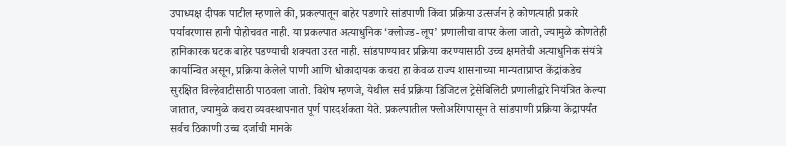उपाध्यक्ष दीपक पाटील म्हणाले की, प्रकल्पातून बाहेर पडणारे सांडपाणी किंवा प्रक्रिया उत्सर्जन हे कोणत्याही प्रकारे पर्यावरणास हानी पोहोचवत नाही. या प्रकल्पात अत्याधुनिक ‘क्लोज्ड-लूप’ प्रणालीचा वापर केला जातो, ज्यामुळे कोणतेही हानिकारक घटक बाहेर पडण्याची शक्यता उरत नाही. सांडपाण्यावर प्रक्रिया करण्यासाठी उच्च क्षमतेची अत्याधुनिक संयंत्रे कार्यान्वित असून, प्रक्रिया केलेले पाणी आणि धोकादायक कचरा हा केवळ राज्य शासनाच्या मान्यताप्राप्त केंद्रांकडेच सुरक्षित विल्हेवाटीसाठी पाठवला जातो. विशेष म्हणजे, येथील सर्व प्रक्रिया डिजिटल ट्रेसेबिलिटी प्रणालीद्वारे नियंत्रित केल्या जातात, ज्यामुळे कचरा व्यवस्थापनात पूर्ण पारदर्शकता येते. प्रकल्पातील फ्लोअरिंगपासून ते सांडपाणी प्रक्रिया केंद्रापर्यंत सर्वच ठिकाणी उच्च दर्जाची मानके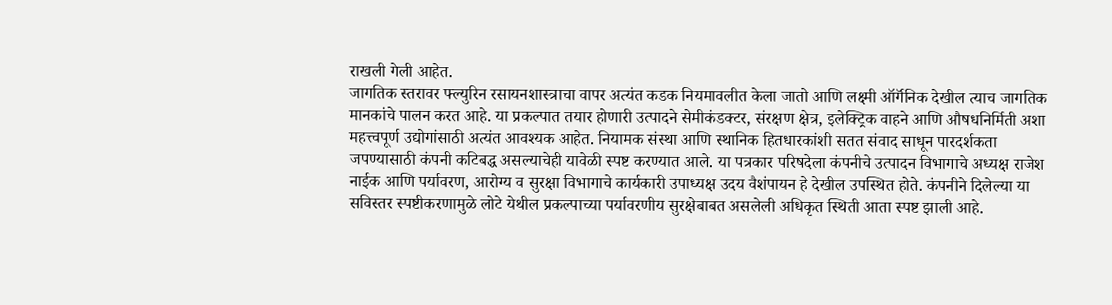राखली गेली आहेत.
जागतिक स्तरावर फ्ल्युरिन रसायनशास्त्राचा वापर अत्यंत कडक नियमावलीत केला जातो आणि लक्ष्मी ऑर्गॅनिक देखील त्याच जागतिक मानकांचे पालन करत आहे. या प्रकल्पात तयार होणारी उत्पादने सेमीकंडक्टर, संरक्षण क्षेत्र, इलेक्ट्रिक वाहने आणि औषधनिर्मिती अशा महत्त्वपूर्ण उद्योगांसाठी अत्यंत आवश्यक आहेत. नियामक संस्था आणि स्थानिक हितधारकांशी सतत संवाद साधून पारदर्शकता जपण्यासाठी कंपनी कटिबद्ध असल्याचेही यावेळी स्पष्ट करण्यात आले. या पत्रकार परिषदेला कंपनीचे उत्पादन विभागाचे अध्यक्ष राजेश नाईक आणि पर्यावरण, आरोग्य व सुरक्षा विभागाचे कार्यकारी उपाध्यक्ष उदय वैशंपायन हे देखील उपस्थित होते. कंपनीने दिलेल्या या सविस्तर स्पष्टीकरणामुळे लोटे येथील प्रकल्पाच्या पर्यावरणीय सुरक्षेबाबत असलेली अधिकृत स्थिती आता स्पष्ट झाली आहे.